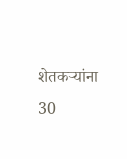शेतकर्‍यांना 30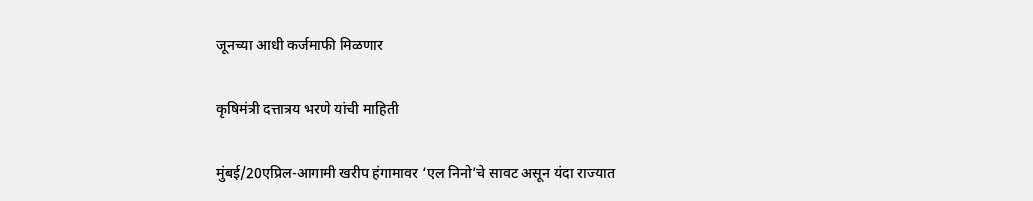जूनच्या आधी कर्जमाफी मिळणार

कृषिमंत्री दत्तात्रय भरणे यांची माहिती

मुंबई/20एप्रिल-आगामी खरीप हंगामावर ‘एल निनो’चे सावट असून यंदा राज्यात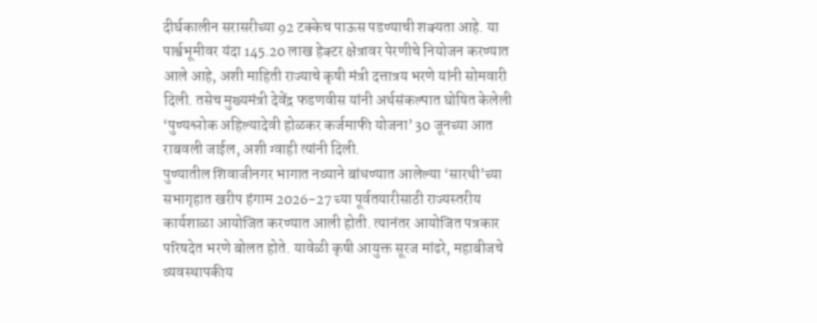दीर्घकालीन सरासरीच्या 92 टक्केच पाऊस पडण्याची शक्यता आहे. या पार्श्वभूमीवर यंदा 145.20 लाख हेक्टर क्षेत्रावर पेरणीचे नियोजन करण्यात आले आहे, अशी माहिती राज्याचे कृषी मंत्री दत्तात्रय भरणे यांनी सोमवारी दिली. तसेच मुख्यमंत्री देवेंद्र फडणवीस यांनी अर्थसंकल्पात घोषित केलेली ‘पुण्यश्लोक अहिल्यादेवी होळकर कर्जमाफी योजना’ 30 जूनच्या आत राबवली जाईल, अशी ग्वाही त्यांनी दिली.
पुण्यातील शिवाजीनगर भागात नव्याने बांधण्यात आलेल्या ‘सारथी’च्या सभागृहात खरीप हंगाम 2026-27 च्या पूर्वतयारीसाठी राज्यस्तरीय कार्यशाळा आयोजित करण्यात आली होती. त्यानंतर आयोजित पत्रकार परिषदेत भरणे बोलत होते. यावेळी कृषी आयुक्त सूरज मांढरे, महाबीजचे व्यवस्थापकीय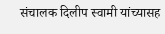संचालक दिलीप स्वामी यांच्यासह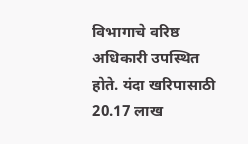विभागाचे वरिष्ठ अधिकारी उपस्थित होते. यंदा खरिपासाठी 20.17 लाख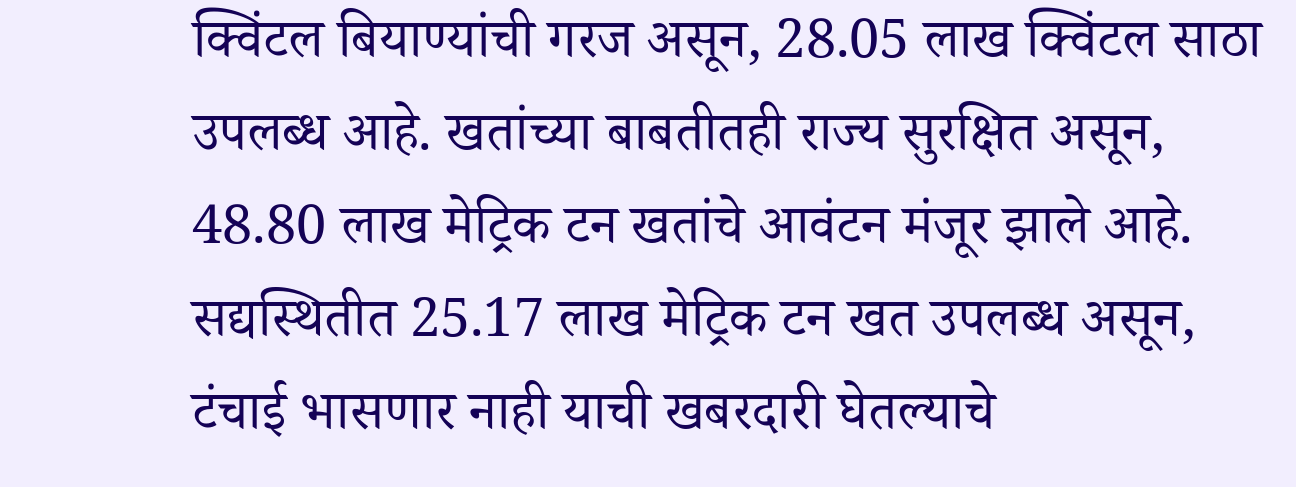क्विंटल बियाण्यांची गरज असून, 28.05 लाख क्विंटल साठा उपलब्ध आहे. खतांच्या बाबतीतही राज्य सुरक्षित असून, 48.80 लाख मेट्रिक टन खतांचे आवंटन मंजूर झाले आहे. सद्यस्थितीत 25.17 लाख मेट्रिक टन खत उपलब्ध असून, टंचाई भासणार नाही याची खबरदारी घेतल्याचे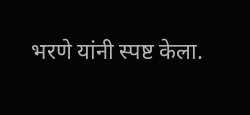भरणे यांनी स्पष्ट केला.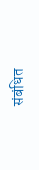संबंधित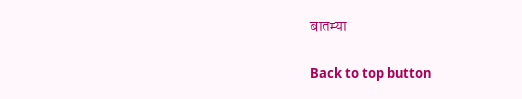बातम्या

Back to top button